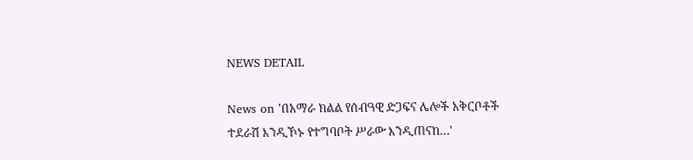NEWS DETAIL

News on 'በአማራ ክልል የሰብዓዊ ድጋፍና ሌሎች አቅርቦቶች ተደራሽ እንዲኾኑ የተግባቦት ሥራው እንዲጠናከ…'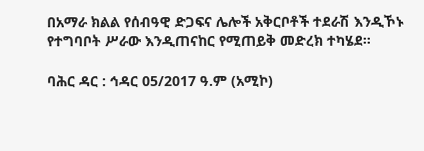በአማራ ክልል የሰብዓዊ ድጋፍና ሌሎች አቅርቦቶች ተደራሽ እንዲኾኑ የተግባቦት ሥራው እንዲጠናከር የሚጠይቅ መድረክ ተካሄደ።

ባሕር ዳር : ኅዳር 05/2017 ዓ.ም (አሚኮ)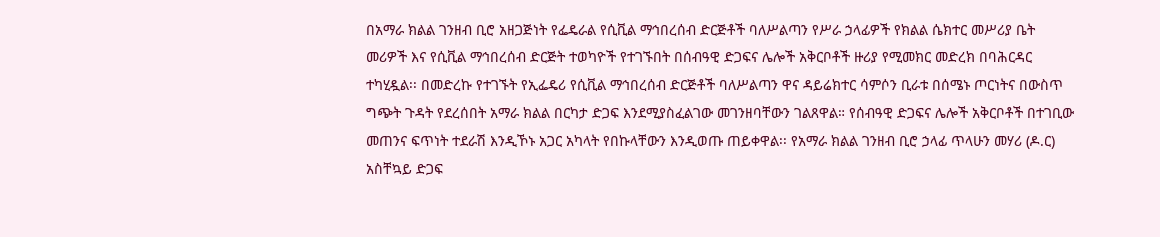በአማራ ክልል ገንዘብ ቢሮ አዘጋጅነት የፌዴራል የሲቪል ማኅበረሰብ ድርጅቶች ባለሥልጣን የሥራ ኃላፊዎች የክልል ሴክተር መሥሪያ ቤት መሪዎች እና የሲቪል ማኅበረሰብ ድርጅት ተወካዮች የተገኙበት በሰብዓዊ ድጋፍና ሌሎች አቅርቦቶች ዙሪያ የሚመክር መድረክ በባሕርዳር ተካሂዷል፡፡ በመድረኩ የተገኙት የኢፌዴሪ የሲቪል ማኅበረሰብ ድርጅቶች ባለሥልጣን ዋና ዳይሬክተር ሳምሶን ቢራቱ በሰሜኑ ጦርነትና በውስጥ ግጭት ጉዳት የደረሰበት አማራ ክልል በርካታ ድጋፍ እንደሚያስፈልገው መገንዘባቸውን ገልጸዋል። የሰብዓዊ ድጋፍና ሌሎች አቅርቦቶች በተገቢው መጠንና ፍጥነት ተደራሽ እንዲኾኑ አጋር አካላት የበኩላቸውን እንዲወጡ ጠይቀዋል፡፡ የአማራ ክልል ገንዘብ ቢሮ ኃላፊ ጥላሁን መሃሪ (ዶ.ር) አስቸኳይ ድጋፍ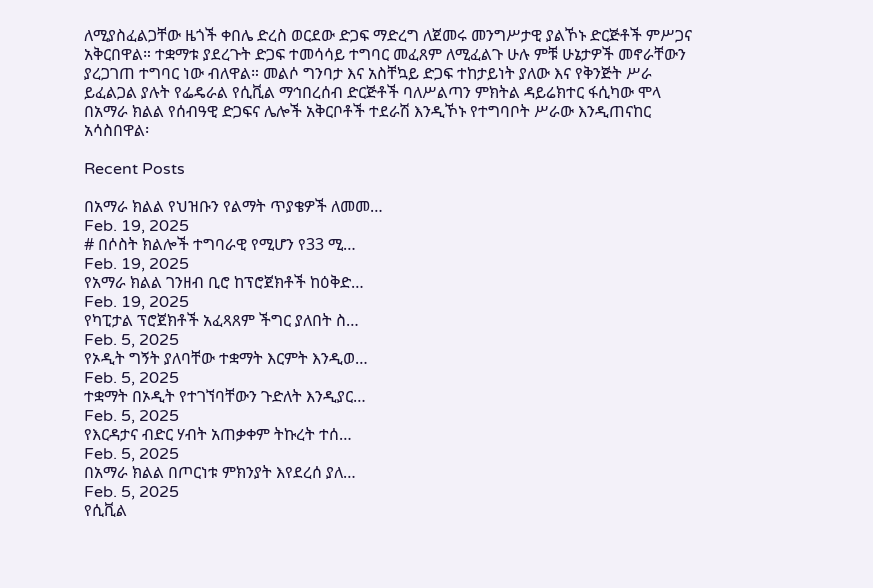ለሚያስፈልጋቸው ዜጎች ቀበሌ ድረስ ወርደው ድጋፍ ማድረግ ለጀመሩ መንግሥታዊ ያልኾኑ ድርጅቶች ምሥጋና አቅርበዋል። ተቋማቱ ያደረጉት ድጋፍ ተመሳሳይ ተግባር መፈጸም ለሚፈልጉ ሁሉ ምቹ ሁኔታዎች መኖራቸውን ያረጋገጠ ተግባር ነው ብለዋል። መልሶ ግንባታ እና አስቸኳይ ድጋፍ ተከታይነት ያለው እና የቅንጅት ሥራ ይፈልጋል ያሉት የፌዴራል የሲቪል ማኅበረሰብ ድርጅቶች ባለሥልጣን ምክትል ዳይሬክተር ፋሲካው ሞላ በአማራ ክልል የሰብዓዊ ድጋፍና ሌሎች አቅርቦቶች ተደራሽ እንዲኾኑ የተግባቦት ሥራው እንዲጠናከር አሳስበዋል፡

Recent Posts

በአማራ ክልል የህዝቡን የልማት ጥያቄዎች ለመመ…
Feb. 19, 2025
# በሶስት ክልሎች ተግባራዊ የሚሆን የ33 ሚ…
Feb. 19, 2025
የአማራ ክልል ገንዘብ ቢሮ ከፕሮጀክቶች ከዕቅድ…
Feb. 19, 2025
የካፒታል ፕሮጀክቶች አፈጻጸም ችግር ያለበት ስ…
Feb. 5, 2025
የኦዲት ግኝት ያለባቸው ተቋማት እርምት እንዲወ…
Feb. 5, 2025
ተቋማት በኦዲት የተገኘባቸውን ጉድለት እንዲያር…
Feb. 5, 2025
የእርዳታና ብድር ሃብት አጠቃቀም ትኩረት ተሰ…
Feb. 5, 2025
በአማራ ክልል በጦርነቱ ምክንያት እየደረሰ ያለ…
Feb. 5, 2025
የሲቪል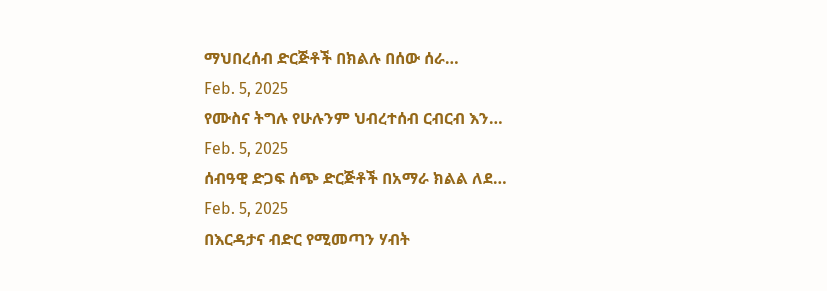ማህበረሰብ ድርጅቶች በክልሉ በሰው ሰራ…
Feb. 5, 2025
የሙስና ትግሉ የሁሉንም ህብረተሰብ ርብርብ እን…
Feb. 5, 2025
ሰብዓዊ ድጋፍ ሰጭ ድርጅቶች በአማራ ክልል ለደ…
Feb. 5, 2025
በእርዳታና ብድር የሚመጣን ሃብት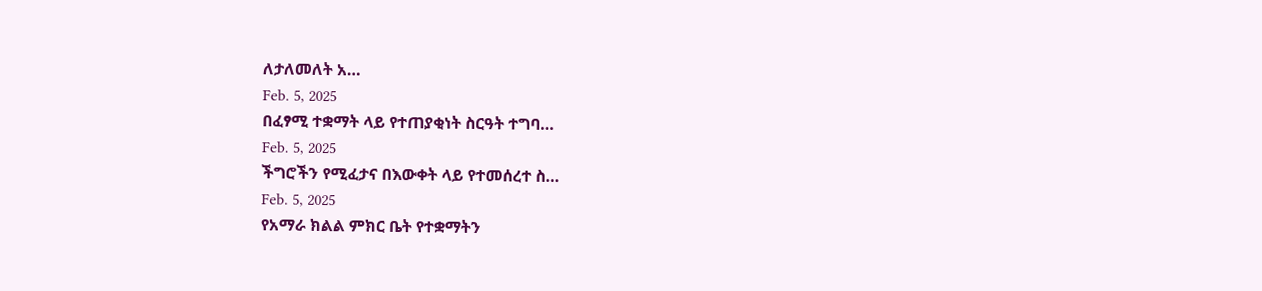ለታለመለት አ…
Feb. 5, 2025
በፈፃሚ ተቋማት ላይ የተጠያቂነት ስርዓት ተግባ…
Feb. 5, 2025
ችግሮችን የሚፈታና በእውቀት ላይ የተመሰረተ ስ…
Feb. 5, 2025
የአማራ ክልል ምክር ቤት የተቋማትን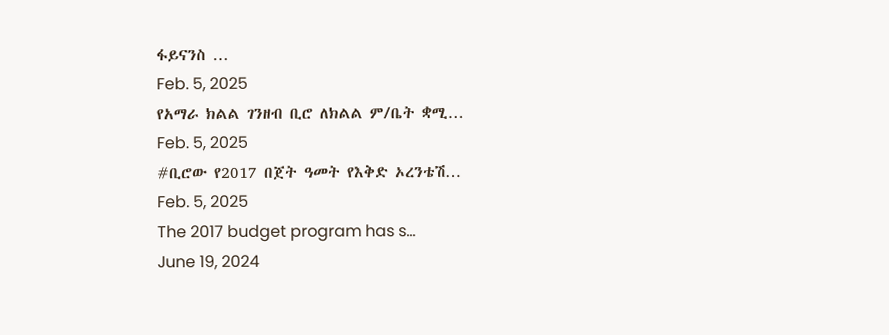ፋይናንስ …
Feb. 5, 2025
የአማራ ክልል ገንዘብ ቢሮ ለክልል ም/ቤት ቋሚ…
Feb. 5, 2025
#ቢሮው የ2017 በጀት ዓመት የእቅድ ኦረንቴሽ…
Feb. 5, 2025
The 2017 budget program has s…
June 19, 2024